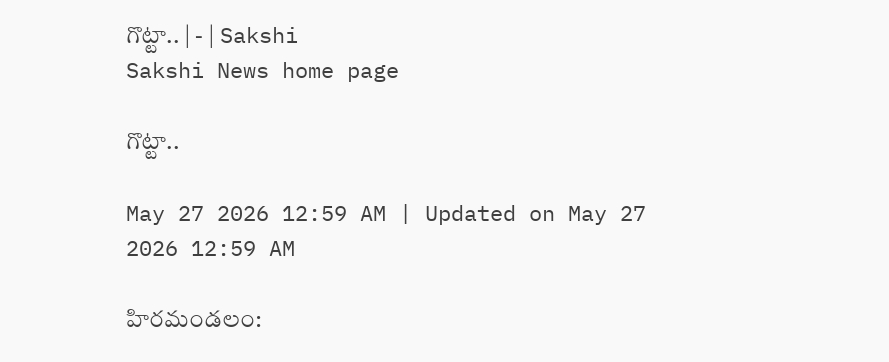గొట్టా.. | - | Sakshi
Sakshi News home page

గొట్టా..

May 27 2026 12:59 AM | Updated on May 27 2026 12:59 AM

హిరమండలం: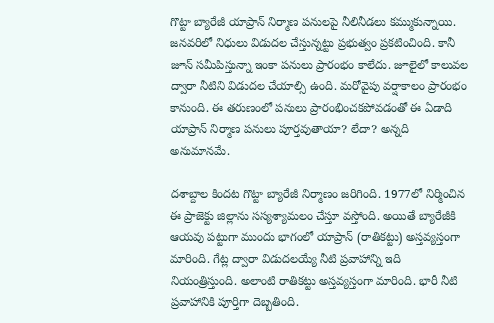గొట్టా బ్యారేజీ యాప్రాన్‌ నిర్మాణ పనులపై నీలినీడలు కమ్ముకున్నాయి. జనవరిలో నిధులు విడుదల చేస్తున్నట్టు ప్రభుత్వం ప్రకటించింది. కానీ జూన్‌ సమీపిస్తున్నా ఇంకా పనులు ప్రారంభం కాలేదు. జూలైలో కాలువల ద్వారా నీటిని విడుదల చేయాల్సి ఉంది. మరోవైపు వర్షాకాలం ప్రారంభం కానుంది. ఈ తరుణంలో పనులు ప్రారంభించకపోవడంతో ఈ ఏడాది యాప్రాన్‌ నిర్మాణ పనులు పూర్తవుతాయా? లేదా? అన్నది అనుమానమే.

దశాబ్దాల కిందట గొట్టా బ్యారేజీ నిర్మాణం జరిగింది. 1977లో నిర్మించిన ఈ ప్రాజెక్టు జిల్లాను సస్యశ్యామలం చేస్తూ వస్తోంది. అయితే బ్యారేజీకి ఆయవు పట్టుగా ముందు భాగంలో యాప్రాన్‌ (రాతికట్టు) అస్తవ్యస్తంగా మారింది. గేట్ల ద్వారా విడుదలయ్యే నీటి ప్రవాహాన్ని ఇది నియంత్రిస్తుంది. అలాంటి రాతికట్టు అస్తవ్యస్తంగా మారింది. భారీ నీటి ప్రవాహానికి పూర్తిగా దెబ్బతింది.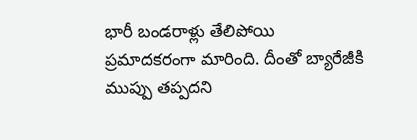భారీ బండరాళ్లు తేలిపోయి ప్రమాదకరంగా మారింది. దీంతో బ్యారేజీకి ముప్పు తప్పదని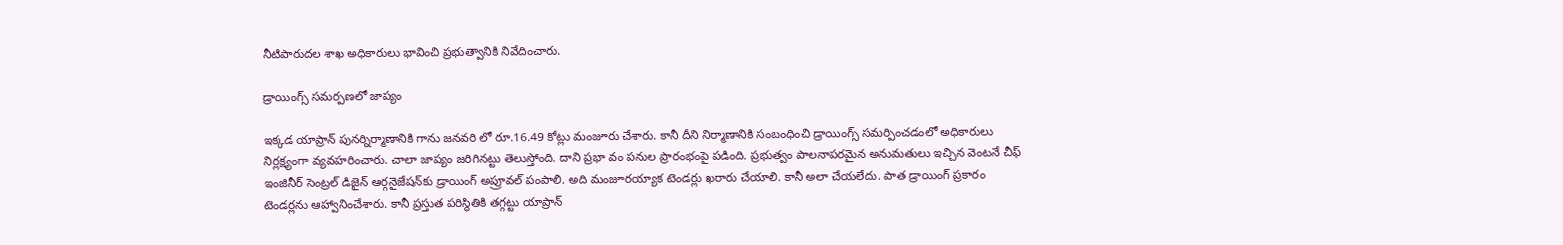నీటిపారుదల శాఖ అధికారులు భావించి ప్రభుత్వానికి నివేదించారు.

డ్రాయింగ్స్‌ సమర్పణలో జాప్యం

ఇక్కడ యాప్రాన్‌ పునర్నిర్మాణానికి గాను జనవరి లో రూ.16.49 కోట్లు మంజూరు చేశారు. కానీ దీని నిర్మాణానికి సంబంధించి డ్రాయింగ్స్‌ సమర్పించడంలో అధికారులు నిర్లక్ష్యంగా వ్యవహరించారు. చాలా జాప్యం జరిగినట్టు తెలుస్తోంది. దాని ప్రభా వం పనుల ప్రారంభంపై పడింది. ప్రభుత్వం పాలనాపరమైన అనుమతులు ఇచ్చిన వెంటనే చీఫ్‌ ఇంజినీర్‌ సెంట్రల్‌ డిజైన్‌ ఆర్గనైజేషన్‌కు డ్రాయింగ్‌ అప్రూవల్‌ పంపాలి. అది మంజూరయ్యాక టెండర్లు ఖరారు చేయాలి. కానీ అలా చేయలేదు. పాత డ్రాయింగ్‌ ప్రకారం టెండర్లను ఆహ్వానించేశారు. కానీ ప్రస్తుత పరిస్థితికి తగ్గట్టు యాప్రాన్‌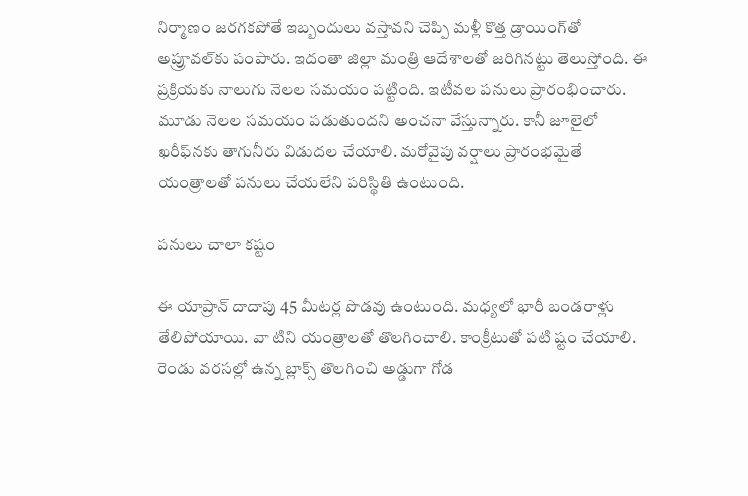నిర్మాణం జరగకపోతే ఇబ్బందులు వస్తావని చెప్పి మళ్లీ కొత్త డ్రాయింగ్‌తో అప్రూవల్‌కు పంపారు. ఇదంతా జిల్లా మంత్రి ఆదేశాలతో జరిగినట్టు తెలుస్తోంది. ఈ ప్రక్రియకు నాలుగు నెలల సమయం పట్టింది. ఇటీవల పనులు ప్రారంభించారు. మూడు నెలల సమయం పడుతుందని అంచనా వేస్తున్నారు. కానీ జూలైలో ఖరీఫ్‌నకు తాగునీరు విడుదల చేయాలి. మరోవైపు వర్షాలు ప్రారంభమైతే యంత్రాలతో పనులు చేయలేని పరిస్థితి ఉంటుంది.

పనులు చాలా కష్టం

ఈ యాప్రాన్‌ దాదాపు 45 మీటర్ల పొడవు ఉంటుంది. మధ్యలో భారీ బండరాళ్లు తేలిపోయాయి. వా టిని యంత్రాలతో తొలగించాలి. కాంక్రీటుతో పటి ష్టం చేయాలి. రెండు వరసల్లో ఉన్న బ్లాక్స్‌ తొలగించి అడ్డుగా గోడ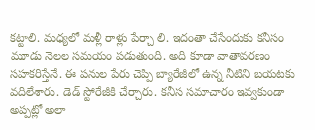కట్టాలి. మధ్యలో మళ్లీ రాళ్లు పేర్చా లి. ఇదంతా చేసేందుకు కనీసం మూడు నెలల సమయం పడుతుంది. అది కూడా వాతావరణం సహకరిస్తేనే. ఈ పనుల పేరు చెప్పి బ్యారేజీలో ఉన్న నీటిని బయటకు వదిలేశారు. డెడ్‌ స్టోరేజీకి చేర్చారు. కనీస సమాచారం ఇవ్వకుండా అప్పట్లో అలా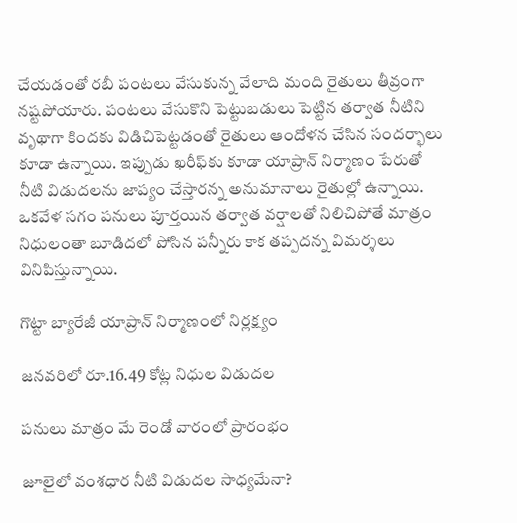చేయడంతో రబీ పంటలు వేసుకున్న వేలాది మంది రైతులు తీవ్రంగా నష్టపోయారు. పంటలు వేసుకొని పెట్టుబడులు పెట్టిన తర్వాత నీటిని వృథాగా కిందకు విడిచిపెట్టడంతో రైతులు ఆందోళన చేసిన సందర్భాలు కూడా ఉన్నాయి. ఇప్పుడు ఖరీఫ్‌కు కూడా యాప్రాన్‌ నిర్మాణం పేరుతో నీటి విడుదలను జాప్యం చేస్తారన్న అనుమానాలు రైతుల్లో ఉన్నాయి. ఒకవేళ సగం పనులు పూర్తయిన తర్వాత వర్షాలతో నిలిచిపోతే మాత్రం నిధులంతా బూడిదలో పోసిన పన్నీరు కాక తప్పదన్న విమర్శలు వినిపిస్తున్నాయి.

గొట్టా బ్యారేజీ యాప్రాన్‌ నిర్మాణంలో నిర్లక్ష్యం

జనవరిలో రూ.16.49 కోట్ల నిధుల విడుదల

పనులు మాత్రం మే రెండో వారంలో ప్రారంభం

జూలైలో వంశధార నీటి విడుదల సాధ్యమేనా?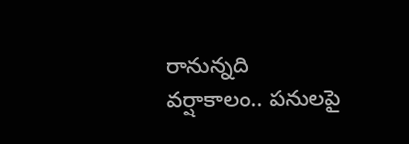రానున్నది వర్షాకాలం.. పనులపై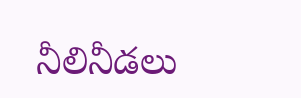నీలినీడలు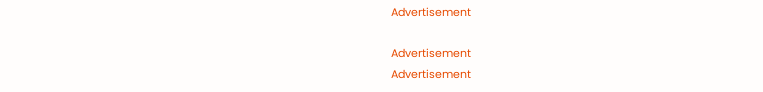Advertisement

Advertisement
Advertisement